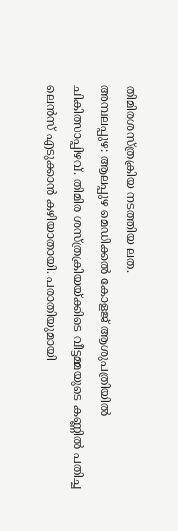തിമിരശസ്ത്രക്രിയ നടത്തിയ ലത.
അമ്പലപ്പുഴ: ആലപ്പുഴ മെഡിക്കൽ കോളജ് ആശുപത്രിയിൽ ചികിത്സാപ്പിഴവ്. തിമിര ശസ്ത്രക്രിയയ്ക്കിടെ വീട്ടമ്മയുടെ കണ്ണിൽ പതിച്ച ലെൻസ് എടുക്കാൻ കഴിയാതായി. പരാതിയുമായി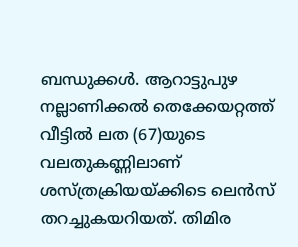ബന്ധുക്കൾ. ആറാട്ടുപുഴ നല്ലാണിക്കൽ തെക്കേയറ്റത്ത് വീട്ടിൽ ലത (67)യുടെ വലതുകണ്ണിലാണ് ശസ്ത്രക്രിയയ്ക്കിടെ ലെൻസ് തറച്ചുകയറിയത്. തിമിര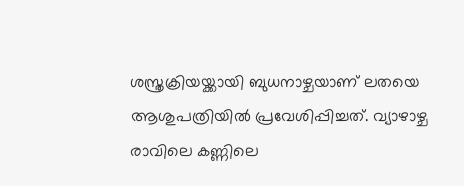ശസ്ത്രക്രിയയ്ക്കായി ബുധനാഴ്ചയാണ് ലതയെ ആശുപത്രിയിൽ പ്രവേശിപ്പിച്ചത്. വ്യാഴാഴ്ച രാവിലെ കണ്ണിലെ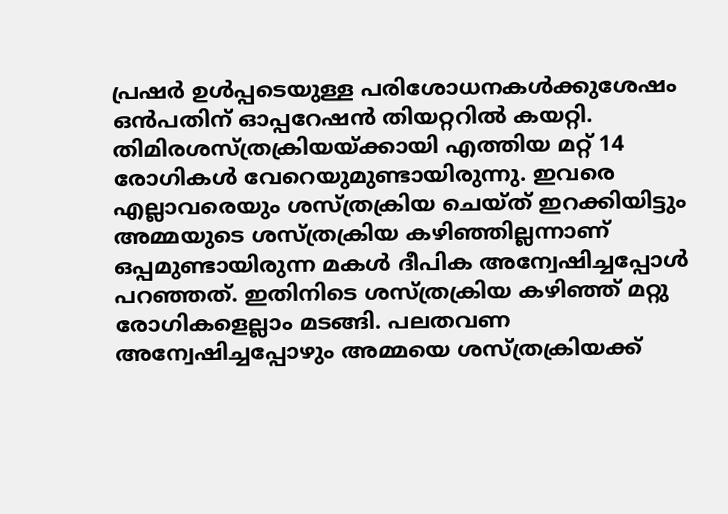പ്രഷർ ഉൾപ്പടെയുള്ള പരിശോധനകൾക്കുശേഷം ഒൻപതിന് ഓപ്പറേഷൻ തിയറ്ററിൽ കയറ്റി.
തിമിരശസ്ത്രക്രിയയ്ക്കായി എത്തിയ മറ്റ് 14 രോഗികൾ വേറെയുമുണ്ടായിരുന്നു. ഇവരെ എല്ലാവരെയും ശസ്ത്രക്രിയ ചെയ്ത് ഇറക്കിയിട്ടും അമ്മയുടെ ശസ്ത്രക്രിയ കഴിഞ്ഞില്ലന്നാണ് ഒപ്പമുണ്ടായിരുന്ന മകൾ ദീപിക അന്വേഷിച്ചപ്പോൾ പറഞ്ഞത്. ഇതിനിടെ ശസ്ത്രക്രിയ കഴിഞ്ഞ് മറ്റു രോഗികളെല്ലാം മടങ്ങി. പലതവണ അന്വേഷിച്ചപ്പോഴും അമ്മയെ ശസ്ത്രക്രിയക്ക്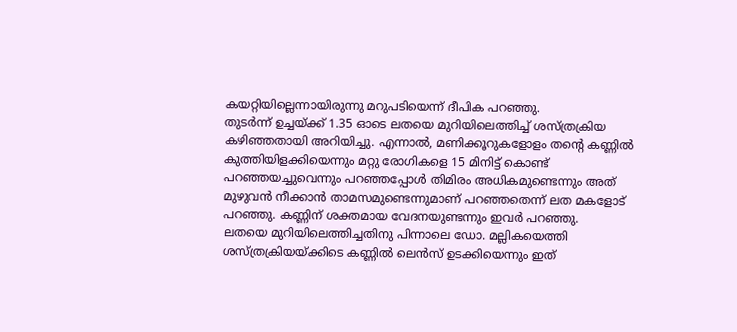കയറ്റിയില്ലെന്നായിരുന്നു മറുപടിയെന്ന് ദീപിക പറഞ്ഞു.
തുടർന്ന് ഉച്ചയ്ക്ക് 1.35 ഓടെ ലതയെ മുറിയിലെത്തിച്ച് ശസ്ത്രക്രിയ കഴിഞ്ഞതായി അറിയിച്ചു. എന്നാൽ, മണിക്കൂറുകളോളം തന്റെ കണ്ണിൽ കുത്തിയിളക്കിയെന്നും മറ്റു രോഗികളെ 15 മിനിട്ട് കൊണ്ട് പറഞ്ഞയച്ചുവെന്നും പറഞ്ഞപ്പോൾ തിമിരം അധികമുണ്ടെന്നും അത് മുഴുവൻ നീക്കാൻ താമസമുണ്ടെന്നുമാണ് പറഞ്ഞതെന്ന് ലത മകളോട് പറഞ്ഞു. കണ്ണിന് ശക്തമായ വേദനയുണ്ടന്നും ഇവർ പറഞ്ഞു.
ലതയെ മുറിയിലെത്തിച്ചതിനു പിന്നാലെ ഡോ. മല്ലികയെത്തി ശസ്ത്രക്രിയയ്ക്കിടെ കണ്ണിൽ ലെൻസ് ഉടക്കിയെന്നും ഇത്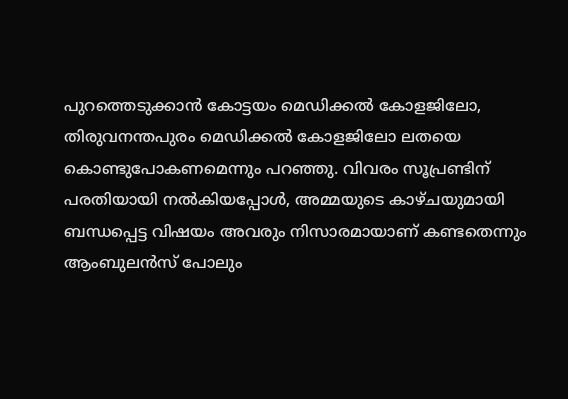പുറത്തെടുക്കാൻ കോട്ടയം മെഡിക്കൽ കോളജിലോ, തിരുവനന്തപുരം മെഡിക്കൽ കോളജിലോ ലതയെ കൊണ്ടുപോകണമെന്നും പറഞ്ഞു. വിവരം സൂപ്രണ്ടിന് പരതിയായി നൽകിയപ്പോൾ, അമ്മയുടെ കാഴ്ചയുമായി ബന്ധപ്പെട്ട വിഷയം അവരും നിസാരമായാണ് കണ്ടതെന്നും ആംബുലൻസ് പോലും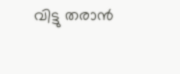വിട്ടു തരാൻ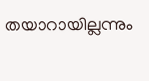തയാറായില്ലന്നും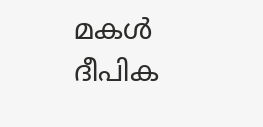മകൾ ദീപിക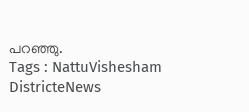പറഞ്ഞു.
Tags : NattuVishesham DistricteNews